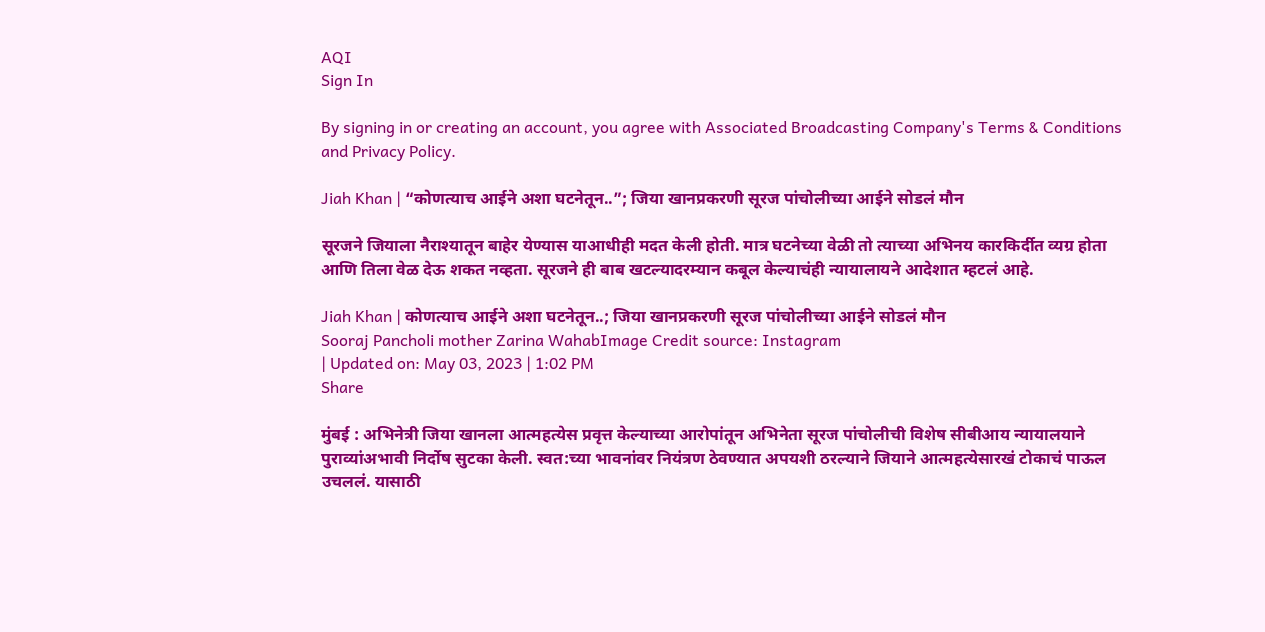AQI
Sign In

By signing in or creating an account, you agree with Associated Broadcasting Company's Terms & Conditions and Privacy Policy.

Jiah Khan | “कोणत्याच आईने अशा घटनेतून..”; जिया खानप्रकरणी सूरज पांचोलीच्या आईने सोडलं मौन

सूरजने जियाला नैराश्यातून बाहेर येण्यास याआधीही मदत केली होती. मात्र घटनेच्या वेळी तो त्याच्या अभिनय कारकिर्दीत व्यग्र होता आणि तिला वेळ देऊ शकत नव्हता. सूरजने ही बाब खटल्यादरम्यान कबूल केल्याचंही न्यायालायने आदेशात म्हटलं आहे.

Jiah Khan | कोणत्याच आईने अशा घटनेतून..; जिया खानप्रकरणी सूरज पांचोलीच्या आईने सोडलं मौन
Sooraj Pancholi mother Zarina WahabImage Credit source: Instagram
| Updated on: May 03, 2023 | 1:02 PM
Share

मुंबई : अभिनेत्री जिया खानला आत्महत्येस प्रवृत्त केल्याच्या आरोपांतून अभिनेता सूरज पांचोलीची विशेष सीबीआय न्यायालयाने पुराव्यांअभावी निर्दोष सुटका केली. स्वत:च्या भावनांवर नियंत्रण ठेवण्यात अपयशी ठरल्याने जियाने आत्महत्येसारखं टोकाचं पाऊल उचललं. यासाठी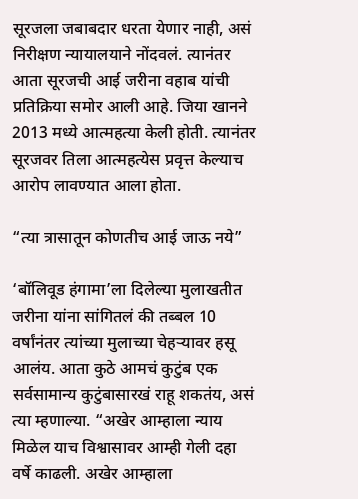सूरजला जबाबदार धरता येणार नाही, असं निरीक्षण न्यायालयाने नोंदवलं. त्यानंतर आता सूरजची आई जरीना वहाब यांची प्रतिक्रिया समोर आली आहे. जिया खानने 2013 मध्ये आत्महत्या केली होती. त्यानंतर सूरजवर तिला आत्महत्येस प्रवृत्त केल्याच आरोप लावण्यात आला होता.

“त्या त्रासातून कोणतीच आई जाऊ नये”

‘बॉलिवूड हंगामा’ला दिलेल्या मुलाखतीत जरीना यांना सांगितलं की तब्बल 10 वर्षांनंतर त्यांच्या मुलाच्या चेहऱ्यावर हसू आलंय. आता कुठे आमचं कुटुंब एक सर्वसामान्य कुटुंबासारखं राहू शकतंय, असं त्या म्हणाल्या. “अखेर आम्हाला न्याय मिळेल याच विश्वासावर आम्ही गेली दहा वर्षे काढली. अखेर आम्हाला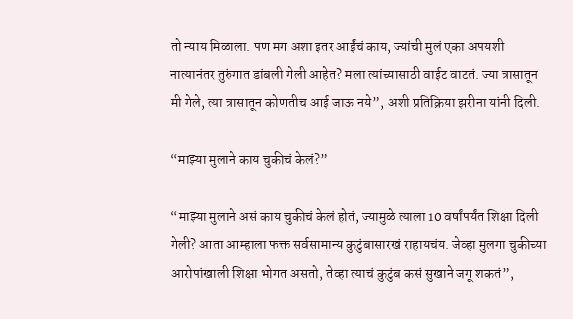तो न्याय मिळाला. पण मग अशा इतर आईंचं काय, ज्यांची मुलं एका अपयशी नात्यानंतर तुरुंगात डांबली गेली आहेत? मला त्यांच्यासाठी वाईट वाटतं. ज्या त्रासातून मी गेले, त्या त्रासातून कोणतीच आई जाऊ नये”, अशी प्रतिक्रिया झरीना यांनी दिली.

“माझ्या मुलाने काय चुकीचं केलं?”

“माझ्या मुलाने असं काय चुकीचं केलं होतं, ज्यामुळे त्याला 10 वर्षांपर्यंत शिक्षा दिली गेली? आता आम्हाला फक्त सर्वसामान्य कुटुंबासारखं राहायचंय. जेव्हा मुलगा चुकीच्या आरोपांखाली शिक्षा भोगत असतो, तेव्हा त्याचं कुटुंब कसं सुखाने जगू शकतं”,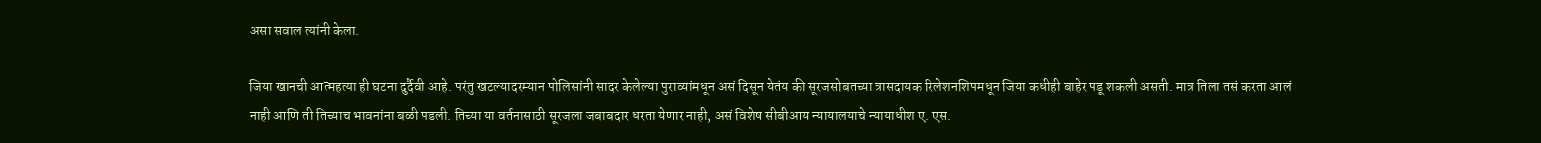असा सवाल त्यांनी केला.

जिया खानची आत्महत्या ही घटना दुर्दैवी आहे. परंतु खटल्यादरम्यान पोलिसांनी सादर केलेल्या पुराव्यांमधून असं दिसून येतंय की सूरजसोबतच्या त्रासदायक रिलेशनशिपमधून जिया कधीही बाहेर पडू शकली असती. मात्र तिला तसं करता आलं नाही आणि ती तिच्याच भावनांना बळी पडली. तिच्या या वर्तनासाठी सूरजला जबाबदार धरता येणार नाही, असं विशेष सीबीआय न्यायालयाचे न्यायाधीश ए. एस.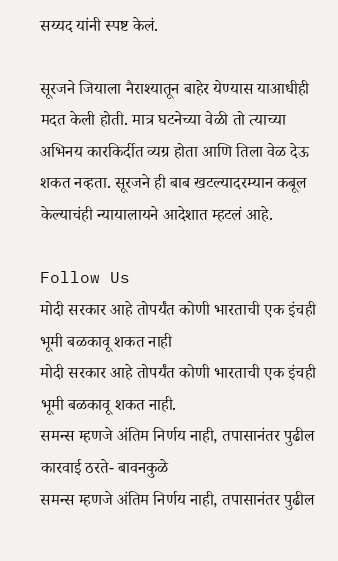सय्यद यांनी स्पष्ट केलं.

सूरजने जियाला नैराश्यातून बाहेर येण्यास याआधीही मदत केली होती. मात्र घटनेच्या वेळी तो त्याच्या अभिनय कारकिर्दीत व्यग्र होता आणि तिला वेळ देऊ शकत नव्हता. सूरजने ही बाब खटल्यादरम्यान कबूल केल्याचंही न्यायालायने आदेशात म्हटलं आहे.

Follow Us
मोदी सरकार आहे तोपर्यंत कोणी भारताची एक इंचही भूमी बळकावू शकत नाही
मोदी सरकार आहे तोपर्यंत कोणी भारताची एक इंचही भूमी बळकावू शकत नाही.
समन्स म्हणजे अंतिम निर्णय नाही, तपासानंतर पुढील कारवाई ठरते- बावनकुळे
समन्स म्हणजे अंतिम निर्णय नाही, तपासानंतर पुढील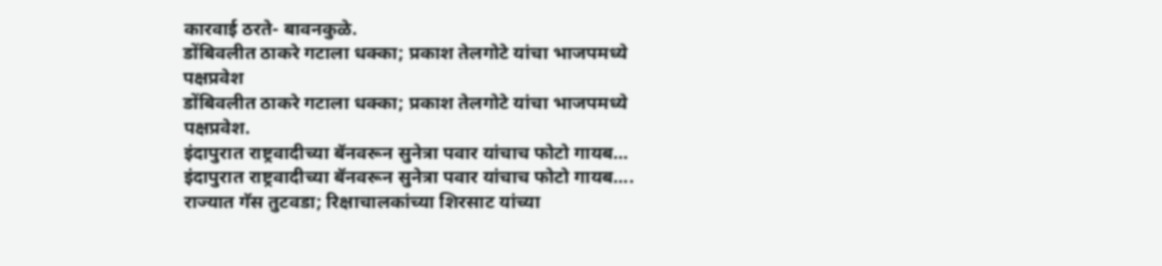कारवाई ठरते- बावनकुळे.
डोंबिवलीत ठाकरे गटाला धक्का; प्रकाश तेलगोटे यांचा भाजपमध्ये पक्षप्रवेश
डोंबिवलीत ठाकरे गटाला धक्का; प्रकाश तेलगोटे यांचा भाजपमध्ये पक्षप्रवेश.
इंदापुरात राष्ट्रवादीच्या बॅनवरून सुनेत्रा पवार यांचाच फोटो गायब...
इंदापुरात राष्ट्रवादीच्या बॅनवरून सुनेत्रा पवार यांचाच फोटो गायब....
राज्यात गॅस तुटवडा; रिक्षाचालकांच्या शिरसाट यांच्या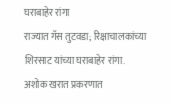घराबाहेर रांगा
राज्यात गॅस तुटवडा; रिक्षाचालकांच्या शिरसाट यांच्या घराबाहेर रांगा.
अशोक खरात प्रकरणात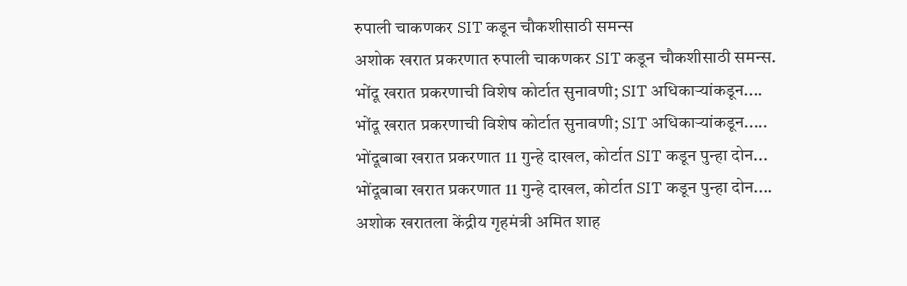रुपाली चाकणकर SIT कडून चौकशीसाठी समन्स
अशोक खरात प्रकरणात रुपाली चाकणकर SIT कडून चौकशीसाठी समन्स.
भोंदू खरात प्रकरणाची विशेष कोर्टात सुनावणी; SIT अधिकाऱ्यांकडून....
भोंदू खरात प्रकरणाची विशेष कोर्टात सुनावणी; SIT अधिकाऱ्यांकडून.....
भोंदूबाबा खरात प्रकरणात 11 गुन्हे दाखल, कोर्टात SIT कडून पुन्हा दोन...
भोंदूबाबा खरात प्रकरणात 11 गुन्हे दाखल, कोर्टात SIT कडून पुन्हा दोन....
अशोक खरातला केंद्रीय गृहमंत्री अमित शाह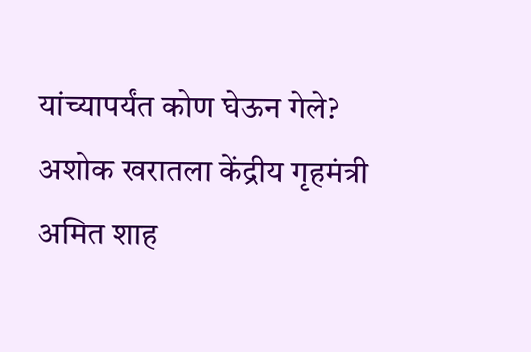यांच्यापर्यंत कोण घेऊन गेले?
अशोक खरातला केंद्रीय गृहमंत्री अमित शाह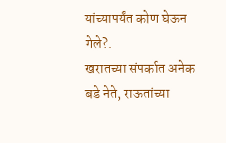यांच्यापर्यंत कोण घेऊन गेले?.
खरातच्या संपर्कात अनेक बडे नेते, राऊतांच्या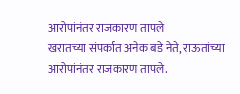आरोपांनंतर राजकारण तापले
खरातच्या संपर्कात अनेक बडे नेते, राऊतांच्या आरोपांनंतर राजकारण तापले.